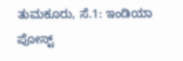ತುಮಕೂರು, ಸೆ.1: ಇಂಡಿಯಾ ಪೋಸ್ಟ್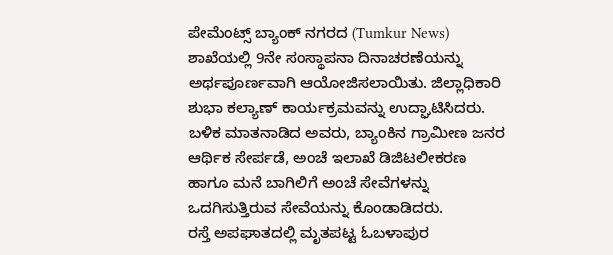ಪೇಮೆಂಟ್ಸ್ ಬ್ಯಾಂಕ್ ನಗರದ (Tumkur News) ಶಾಖೆಯಲ್ಲಿ 9ನೇ ಸಂಸ್ಥಾಪನಾ ದಿನಾಚರಣೆಯನ್ನು ಅರ್ಥಪೂರ್ಣವಾಗಿ ಆಯೋಜಿಸಲಾಯಿತು. ಜಿಲ್ಲಾಧಿಕಾರಿ ಶುಭಾ ಕಲ್ಯಾಣ್ ಕಾರ್ಯಕ್ರಮವನ್ನು ಉದ್ಘಾಟಿಸಿದರು. ಬಳಿಕ ಮಾತನಾಡಿದ ಅವರು, ಬ್ಯಾಂಕಿನ ಗ್ರಾಮೀಣ ಜನರ ಆರ್ಥಿಕ ಸೇರ್ಪಡೆ, ಅಂಚೆ ಇಲಾಖೆ ಡಿಜಿಟಲೀಕರಣ ಹಾಗೂ ಮನೆ ಬಾಗಿಲಿಗೆ ಅಂಚೆ ಸೇವೆಗಳನ್ನು ಒದಗಿಸುತ್ತಿರುವ ಸೇವೆಯನ್ನು ಕೊಂಡಾಡಿದರು.
ರಸ್ತೆ ಅಪಘಾತದಲ್ಲಿ ಮೃತಪಟ್ಟ ಓಬಳಾಪುರ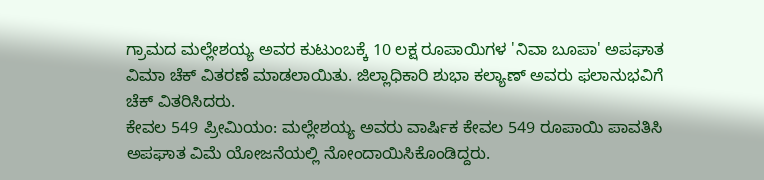ಗ್ರಾಮದ ಮಲ್ಲೇಶಯ್ಯ ಅವರ ಕುಟುಂಬಕ್ಕೆ 10 ಲಕ್ಷ ರೂಪಾಯಿಗಳ 'ನಿವಾ ಬೂಪಾ' ಅಪಘಾತ ವಿಮಾ ಚೆಕ್ ವಿತರಣೆ ಮಾಡಲಾಯಿತು. ಜಿಲ್ಲಾಧಿಕಾರಿ ಶುಭಾ ಕಲ್ಯಾಣ್ ಅವರು ಫಲಾನುಭವಿಗೆ ಚೆಕ್ ವಿತರಿಸಿದರು.
ಕೇವಲ 549 ಪ್ರೀಮಿಯಂ: ಮಲ್ಲೇಶಯ್ಯ ಅವರು ವಾರ್ಷಿಕ ಕೇವಲ 549 ರೂಪಾಯಿ ಪಾವತಿಸಿ ಅಪಘಾತ ವಿಮೆ ಯೋಜನೆಯಲ್ಲಿ ನೋಂದಾಯಿಸಿಕೊಂಡಿದ್ದರು.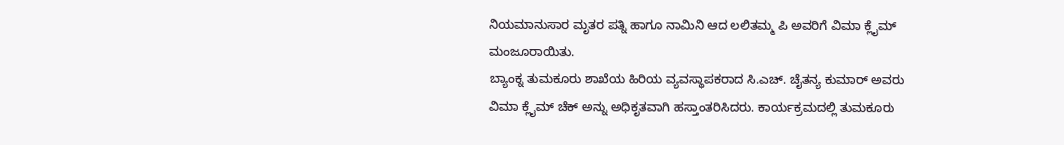ನಿಯಮಾನುಸಾರ ಮೃತರ ಪತ್ನಿ ಹಾಗೂ ನಾಮಿನಿ ಆದ ಲಲಿತಮ್ಮ ಪಿ ಅವರಿಗೆ ವಿಮಾ ಕ್ಲೈಮ್ ಮಂಜೂರಾಯಿತು.
ಬ್ಯಾಂಕ್ನ ತುಮಕೂರು ಶಾಖೆಯ ಹಿರಿಯ ವ್ಯವಸ್ಥಾಪಕರಾದ ಸಿ.ಎಚ್. ಚೈತನ್ಯ ಕುಮಾರ್ ಅವರು ವಿಮಾ ಕ್ಲೈಮ್ ಚೆಕ್ ಅನ್ನು ಅಧಿಕೃತವಾಗಿ ಹಸ್ತಾಂತರಿಸಿದರು. ಕಾರ್ಯಕ್ರಮದಲ್ಲಿ ತುಮಕೂರು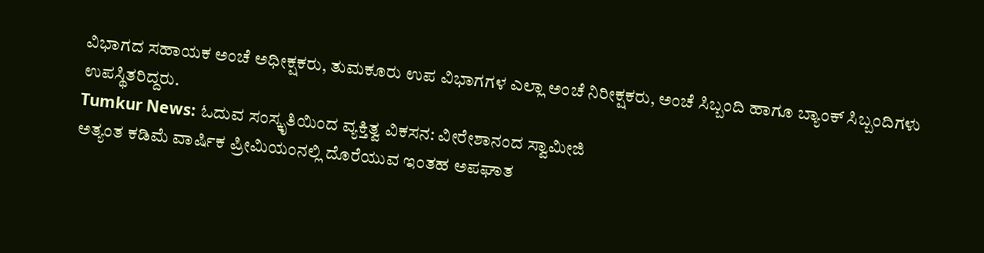ವಿಭಾಗದ ಸಹಾಯಕ ಅಂಚೆ ಅಧೀಕ್ಷಕರು, ತುಮಕೂರು ಉಪ ವಿಭಾಗಗಳ ಎಲ್ಲಾ ಅಂಚೆ ನಿರೀಕ್ಷಕರು, ಅಂಚೆ ಸಿಬ್ಬಂದಿ ಹಾಗೂ ಬ್ಯಾಂಕ್ ಸಿಬ್ಬಂದಿಗಳು ಉಪಸ್ಥಿತರಿದ್ದರು.
Tumkur News: ಓದುವ ಸಂಸ್ಕೃತಿಯಿಂದ ವ್ಯಕ್ತಿತ್ವ ವಿಕಸನ: ವೀರೇಶಾನಂದ ಸ್ವಾಮೀಜಿ
ಅತ್ಯಂತ ಕಡಿಮೆ ವಾರ್ಷಿಕ ಪ್ರೀಮಿಯಂನಲ್ಲಿ ದೊರೆಯುವ ಇಂತಹ ಅಪಘಾತ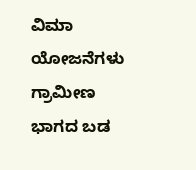ವಿಮಾ ಯೋಜನೆಗಳು ಗ್ರಾಮೀಣ ಭಾಗದ ಬಡ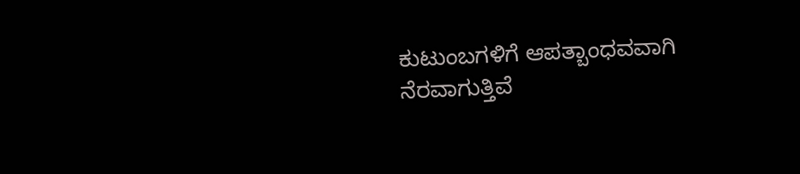ಕುಟುಂಬಗಳಿಗೆ ಆಪತ್ಬಾಂಧವವಾಗಿ ನೆರವಾಗುತ್ತಿವೆ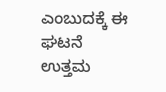ಎಂಬುದಕ್ಕೆ ಈ ಘಟನೆ ಉತ್ತಮ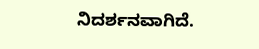ನಿದರ್ಶನವಾಗಿದೆ.